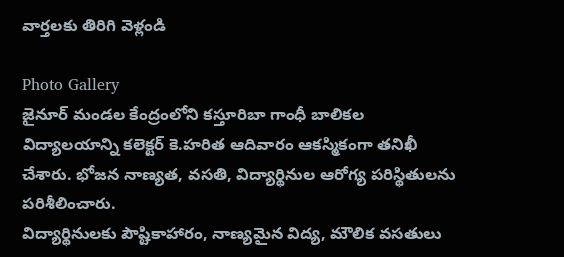వార్తలకు తిరిగి వెళ్లండి

Photo Gallery
జైనూర్ మండల కేంద్రంలోని కస్తూరిబా గాంధీ బాలికల విద్యాలయాన్ని కలెక్టర్ కె.హరిత ఆదివారం ఆకస్మికంగా తనిఖీ చేశారు. భోజన నాణ్యత, వసతి, విద్యార్థినుల ఆరోగ్య పరిస్థితులను పరిశీలించారు.
విద్యార్థినులకు పౌష్టికాహారం, నాణ్యమైన విద్య, మౌలిక వసతులు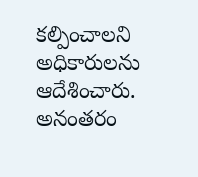కల్పించాలని అధికారులను ఆదేశించారు. అనంతరం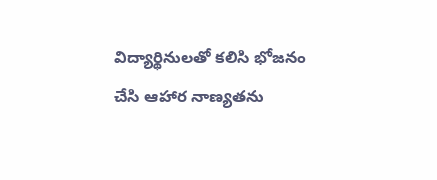విద్యార్థినులతో కలిసి భోజనం చేసి ఆహార నాణ్యతను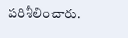పరిశీలించారు.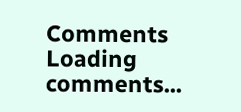Comments
Loading comments...